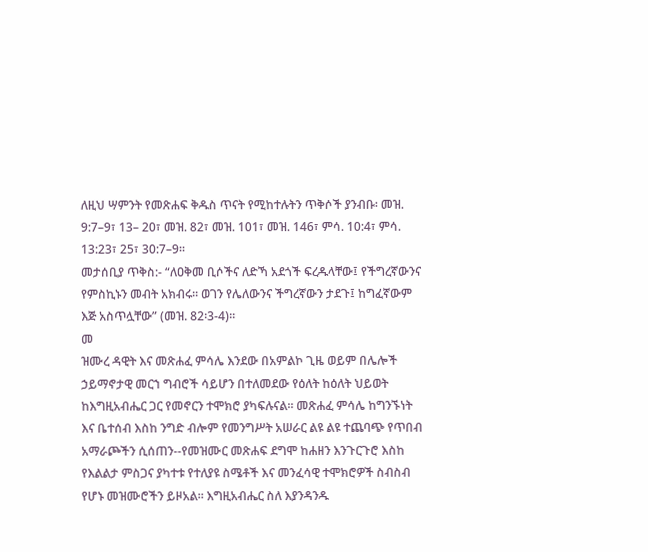ለዚህ ሣምንት የመጽሐፍ ቅዱስ ጥናት የሚከተሉትን ጥቅሶች ያንብቡ፡ መዝ. 9:7–9፣ 13– 20፣ መዝ. 82፣ መዝ. 101፣ መዝ. 146፣ ምሳ. 10:4፣ ምሳ. 13:23፣ 25፣ 30:7–9።
መታሰቢያ ጥቅስ:- “ለዐቅመ ቢሶችና ለድኻ አደጎች ፍረዱላቸው፤ የችግረኛውንና የምስኪኑን መብት አክብሩ። ወገን የሌለውንና ችግረኛውን ታደጉ፤ ከግፈኛውም እጅ አስጥሏቸው” (መዝ. 82፡3-4)።
መ
ዝሙረ ዳዊት እና መጽሐፈ ምሳሌ እንደው በአምልኮ ጊዜ ወይም በሌሎች
ኃይማኖታዊ መርኀ ግብሮች ሳይሆን በተለመደው የዕለት ከዕለት ህይወት
ከእግዚአብሔር ጋር የመኖርን ተሞክሮ ያካፍሉናል። መጽሐፈ ምሳሌ ከግንኙነት
እና ቤተሰብ እስከ ንግድ ብሎም የመንግሥት አሠራር ልዩ ልዩ ተጨባጭ የጥበብ
አማራጮችን ሲሰጠን--የመዝሙር መጽሐፍ ደግሞ ከሐዘን እንጉርጉሮ እስከ
የእልልታ ምስጋና ያካተቱ የተለያዩ ስሜቶች እና መንፈሳዊ ተሞክሮዎች ስብስብ
የሆኑ መዝሙሮችን ይዞአል። እግዚአብሔር ስለ እያንዳንዱ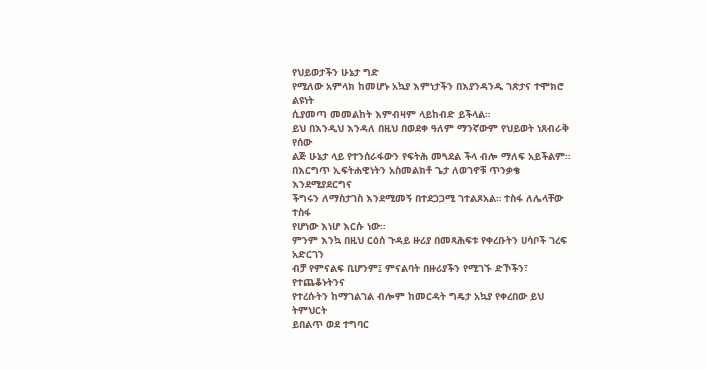የህይወታችን ሁኔታ ግድ
የሚለው አምላክ ከመሆኑ አኳያ እምነታችን በእያንዳንዱ ገጽታና ተሞክሮ ልዩነት
ሲያመጣ መመልከት እምብዛም ላይከብድ ይችላል።
ይህ በእንዲህ እንዳለ በዚህ በወደቀ ዓለም ማንኛውም የህይወት ነጸብራቅ የሰው
ልጅ ሁኔታ ላይ የተንሰራፋውን የፍትሕ መጓደል ችላ ብሎ ማለፍ አይችልም።
በእርግጥ ኢፍትሐዊነትን አስመልክቶ ጌታ ለወገኖቹ ጥንቃቄ እንደሚያደርግና
ችግሩን ለማስታገስ እንደሚመኝ በተደጋጋሚ ገተልጾአል። ተስፋ ለሌላቸው ተስፋ
የሆነው እነሆ እርሱ ነው።
ምንም እንኳ በዚህ ርዕሰ ጉዳይ ዙሪያ በመጻሕፍቱ የቀረቡትን ሀሳቦች ገረፍ አድርገን
ብቻ የምናልፍ ቢሆንም፤ ምናልባት በዙሪያችን የሚገኙ ድኾችን፣ የተጨቆኑትንና
የተረሱትን ከማገልገል ብሎም ከመርዳት ግዴታ አኳያ የቀረበው ይህ ትምህርት
ይበልጥ ወደ ተግባር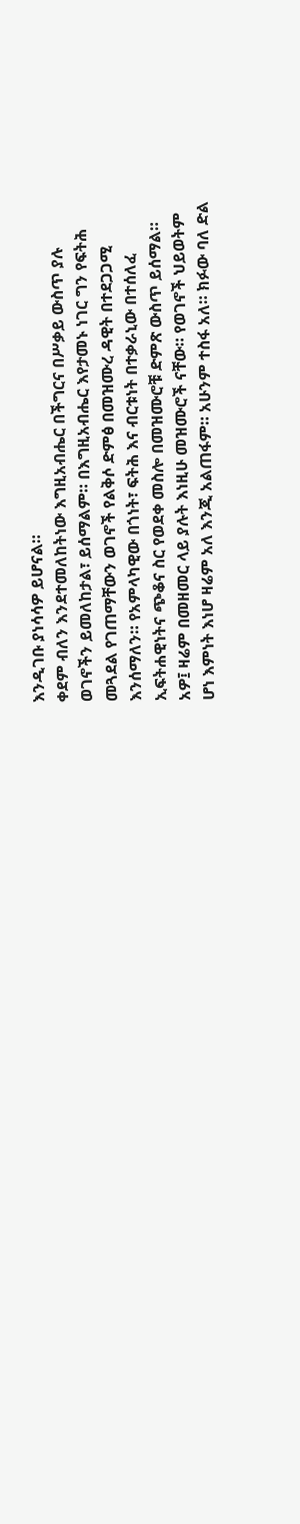እንዲገቡ ያነሳሳዎ ይሆናል።
ቀደም ብለን እንደተመለከትነው እግዚአብሔር በችግርና በሥቃይ ውስጥ ያሉ
ወገኖችን ይመለከታል፣ ይሰማልም። በእግዚአብሔር እየታመኑ ነገር ግን የፍትሕ
መጓደል የገጠማቸውን ወገኖች የልቅሶ ድምፅ በመዝሙረ ዳዊት በተደጋጋሚ
እንሰማለን። የአምላካዊው በጎነት፣ ፍትሕ እና ብርቱነት በተቃራኒው በተሰለፈ
ኢፍትሐዊነትና ጭቆና ስር የወደቀ መስሎ በመዝሙሮቹ ድምጽ ውስጥ ይሰማል።
አዎ፤ ዛሬም በመዘመር ላይ ያሉት እነዚሁ መዝሙሮች ናቸው። የወገኖች ህይወትም
ሆነ እምነት እነሆ ዛሬም አለ እንጂ አልጠፋም። አሁንም ተስፋ አለ። ክፉው ባለ ድል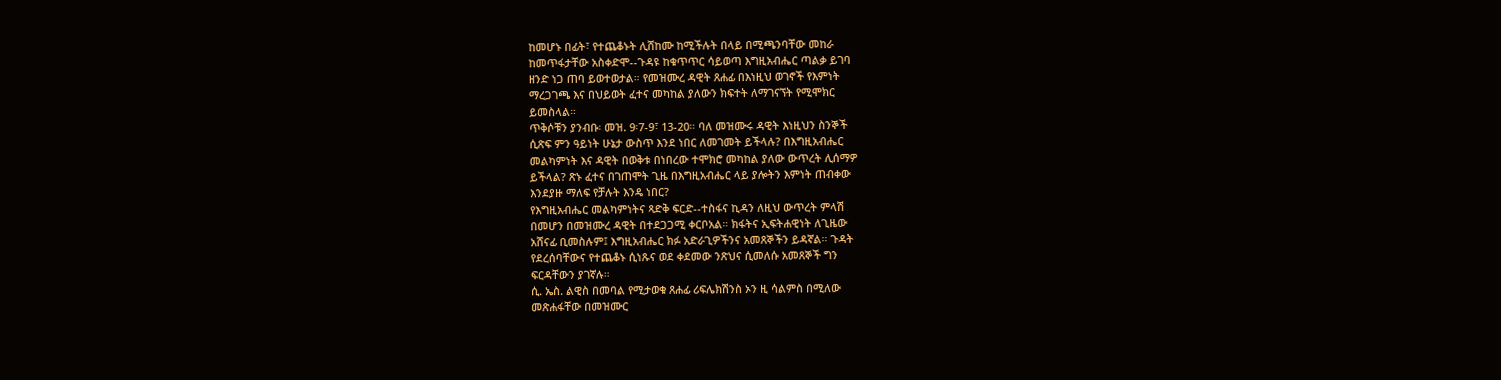ከመሆኑ በፊት፣ የተጨቆኑት ሊሸከሙ ከሚችሉት በላይ በሚጫንባቸው መከራ
ከመጥፋታቸው አስቀድሞ--ጉዳዩ ከቁጥጥር ሳይወጣ እግዚአብሔር ጣልቃ ይገባ
ዘንድ ነጋ ጠባ ይወተወታል። የመዝሙረ ዳዊት ጸሐፊ በእነዚህ ወገኖች የእምነት
ማረጋገጫ እና በህይወት ፈተና መካከል ያለውን ክፍተት ለማገናኘት የሚሞክር
ይመስላል።
ጥቅሶቹን ያንብቡ፡ መዝ. 9፡7-9፣ 13-20። ባለ መዝሙሩ ዳዊት እነዚህን ስንኞች
ሲጽፍ ምን ዓይነት ሁኔታ ውስጥ እንደ ነበር ለመገመት ይችላሉ? በእግዚአብሔር
መልካምነት እና ዳዊት በወቅቱ በነበረው ተሞክሮ መካከል ያለው ውጥረት ሊሰማዎ
ይችላል? ጽኑ ፈተና በገጠሞት ጊዜ በእግዚአብሔር ላይ ያሎትን እምነት ጠብቀው
እንደያዙ ማለፍ የቻሉት እንዴ ነበር?
የእግዚአብሔር መልካምነትና ጻድቅ ፍርድ--ተስፋና ኪዳን ለዚህ ውጥረት ምላሽ
በመሆን በመዝሙረ ዳዊት በተደጋጋሚ ቀርቦአል። ክፋትና ኢፍትሐዊነት ለጊዜው
አሸናፊ ቢመስሉም፤ እግዚአብሔር ክፉ አድራጊዎችንና አመጸኞችን ይዳኛል። ጉዳት
የደረሰባቸውና የተጨቆኑ ሲነጹና ወደ ቀደመው ንጽህና ሲመለሱ አመጸኞች ግን
ፍርዳቸውን ያገኛሉ።
ሲ. ኤስ. ልዊስ በመባል የሚታወቁ ጸሐፊ ሪፍሌክሽንስ ኦን ዚ ሳልምስ በሚለው
መጽሐፋቸው በመዝሙር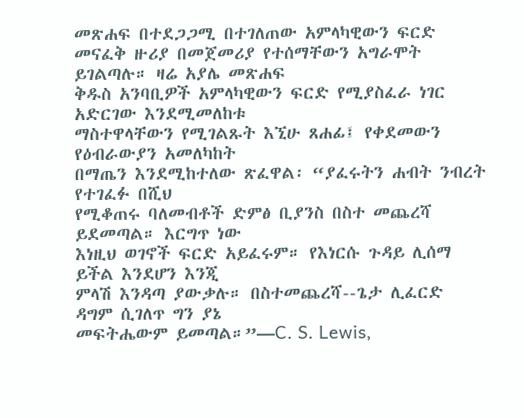መጽሐፍ በተደጋጋሚ በተገለጠው አምላካዊውን ፍርድ
መናፈቅ ዙሪያ በመጀመሪያ የተሰማቸውን አግራሞት ይገልጣሉ። ዛሬ አያሌ መጽሐፍ
ቅዱስ አንባቢዎች አምላካዊውን ፍርድ የሚያስፈራ ነገር አድርገው እንደሚመለከቱ
ማስተዋላቸውን የሚገልጹት እኚሁ ጸሐፊ፤ የቀደመውን የዕብራውያን አመለካከት
በማጤን እንደሚከተለው ጽፈዋል፡ “ያፈሩትን ሐብት ንብረት የተገፈፉ በሺህ
የሚቆጠሩ ባለመብቶች ድምፅ ቢያንስ በስተ መጨረሻ ይደመጣል። እርግጥ ነው
እነዚህ ወገኖች ፍርድ አይፈሩም። የእነርሱ ጉዳይ ሊሰማ ይችል እንደሆን እንጂ
ምላሽ እንዳጣ ያውቃሉ። በስተመጨረሻ--ጌታ ሊፈርድ ዳግም ሲገለጥ ግን ያኔ
መፍትሔውም ይመጣል።”—C. S. Lewis,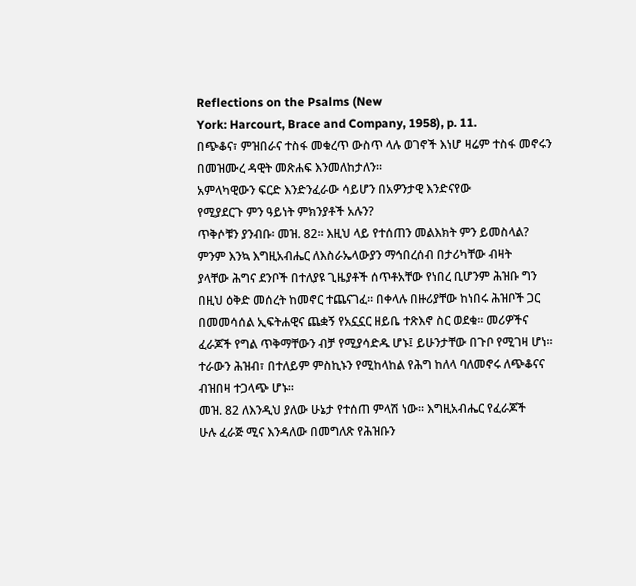Reflections on the Psalms (New
York: Harcourt, Brace and Company, 1958), p. 11.
በጭቆና፣ ምዝበራና ተስፋ መቁረጥ ውስጥ ላሉ ወገኖች እነሆ ዛሬም ተስፋ መኖሩን
በመዝሙረ ዳዊት መጽሐፍ እንመለከታለን።
አምላካዊውን ፍርድ እንድንፈራው ሳይሆን በአዎንታዊ እንድናየው
የሚያደርጉ ምን ዓይነት ምክንያቶች አሉን?
ጥቅሶቹን ያንብቡ፡ መዝ. 82። እዚህ ላይ የተሰጠን መልእክት ምን ይመስላል?
ምንም እንኳ እግዚአብሔር ለእስራኤላውያን ማኅበረሰብ በታሪካቸው ብዛት
ያላቸው ሕግና ደንቦች በተለያዩ ጊዜያቶች ሰጥቶአቸው የነበረ ቢሆንም ሕዝቡ ግን
በዚህ ዕቅድ መሰረት ከመኖር ተጨናገፈ። በቀላሉ በዙሪያቸው ከነበሩ ሕዝቦች ጋር
በመመሳሰል ኢፍትሐዊና ጨቋኝ የአኗኗር ዘይቤ ተጽእኖ ስር ወደቁ። መሪዎችና
ፈራጆች የግል ጥቅማቸውን ብቻ የሚያሳድዱ ሆኑ፤ ይሁንታቸው በጉቦ የሚገዛ ሆነ።
ተራውን ሕዝብ፣ በተለይም ምስኪኑን የሚከላከል የሕግ ከለላ ባለመኖሩ ለጭቆናና
ብዝበዛ ተጋላጭ ሆኑ።
መዝ. 82 ለእንዲህ ያለው ሁኔታ የተሰጠ ምላሽ ነው። እግዚአብሔር የፈራጆች
ሁሉ ፈራጅ ሚና እንዳለው በመግለጽ የሕዝቡን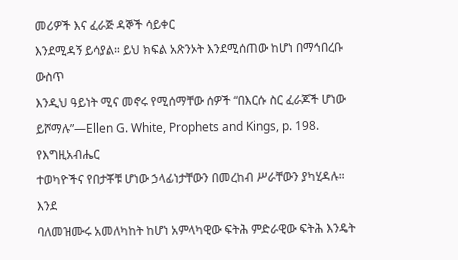መሪዎች እና ፈራጅ ዳኞች ሳይቀር
እንደሚዳኝ ይሳያል። ይህ ክፍል አጽንኦት እንደሚሰጠው ከሆነ በማኅበረቡ ውስጥ
እንዲህ ዓይነት ሚና መኖሩ የሚሰማቸው ሰዎች “በእርሱ ስር ፈራጆች ሆነው
ይሾማሉ”—Ellen G. White, Prophets and Kings, p. 198. የእግዚአብሔር
ተወካዮችና የበታቾቹ ሆነው ኃላፊነታቸውን በመረከብ ሥራቸውን ያካሂዳሉ። እንደ
ባለመዝሙሩ አመለካከት ከሆነ አምላካዊው ፍትሕ ምድራዊው ፍትሕ እንዴት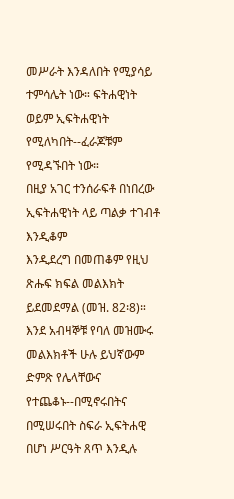መሥራት እንዳለበት የሚያሳይ ተምሳሌት ነው። ፍትሐዊነት ወይም ኢፍትሐዊነት
የሚለካበት--ፈራጆቹም የሚዳኙበት ነው።
በዚያ አገር ተንሰራፍቶ በነበረው ኢፍትሐዊነት ላይ ጣልቃ ተገብቶ እንዲቆም
እንዲደረግ በመጠቆም የዚህ ጽሑፍ ክፍል መልእክት ይደመደማል (መዝ. 82፡8)።
እንደ አብዛኞቹ የባለ መዝሙሩ መልእክቶች ሁሉ ይህኛውም ድምጽ የሌላቸውና
የተጨቆኑ--በሚኖሩበትና በሚሠሩበት ስፍራ ኢፍትሐዊ በሆነ ሥርዓት ጸጥ እንዲሉ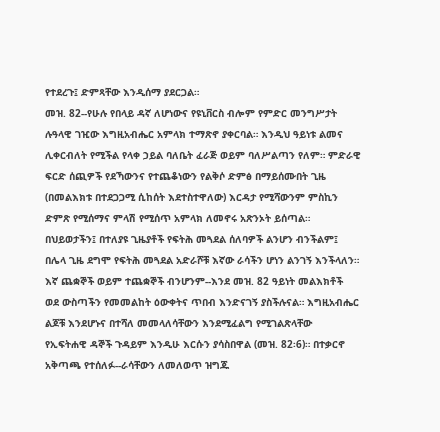የተደረጉ፤ ድምጻቸው እንዲሰማ ያደርጋል።
መዝ. 82--የሁሉ የበላይ ዳኛ ለሆነውና የዩኒቨርስ ብሎም የምድር መንግሥታት
ሉዓላዊ ገዢው እግዚአብሔር አምላክ ተማጽኖ ያቀርባል። እንዲህ ዓይነቱ ልመና
ሊቀርብለት የሚችል የላቀ ኃይል ባለቤት ፈራጅ ወይም ባለሥልጣን የለም። ምድራዊ
ፍርድ ሰጪዎች የደኻውንና የተጨቆነውን የልቅሶ ድምፅ በማይሰሙበት ጊዜ
(በመልእክቱ በተደጋጋሚ ሲከሰት እደተስተዋለው) እርዳታ የሚሻውንም ምስኪን
ድምጽ የሚሰማና ምላሽ የሚሰጥ አምላክ ለመኖሩ አጽንኦት ይሰጣል።
በህይወታችን፤ በተለያዩ ጊዜያቶች የፍትሕ መጓደል ሰለባዎች ልንሆን ብንችልም፤
በሌላ ጊዜ ደግሞ የፍትሕ መጓደል አድራሾቹ እኛው ራሳችን ሆነን ልንገኝ እንችላለን።
እኛ ጨቋኞች ወይም ተጨቋኞች ብንሆንም--እንደ መዝ. 82 ዓይነት መልእክቶች
ወደ ውስጣችን የመመልከት ዕውቀትና ጥበብ እንድናገኝ ያስችሉናል። እግዚአብሔር
ልጆቹ እንደሆኑና በተሻለ መመላለሳቸውን እንደሚፈልግ የሚገልጽላቸው
የኢፍትሐዊ ዳኞች ጉዳይም እንዲሁ እርሱን ያሳስበዋል (መዝ. 82፡6)። በተቃርኖ
አቅጣጫ የተሰለፉ--ራሳቸውን ለመለወጥ ዝግጁ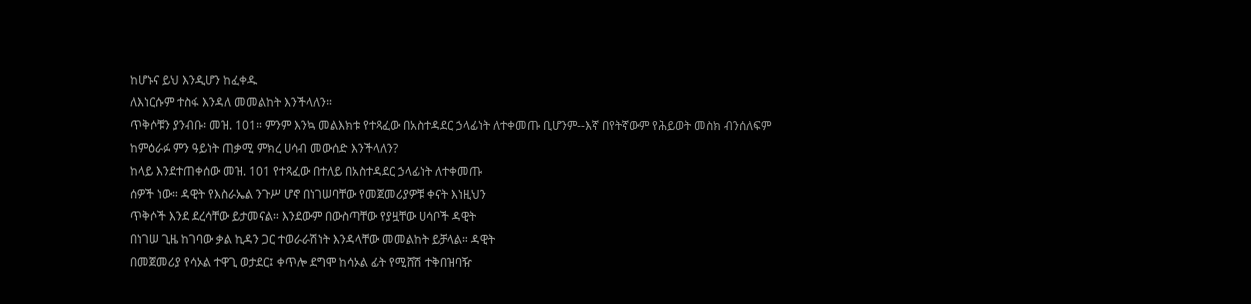ከሆኑና ይህ እንዲሆን ከፈቀዱ
ለእነርሱም ተስፋ እንዳለ መመልከት እንችላለን።
ጥቅሶቹን ያንብቡ፡ መዝ. 101። ምንም እንኳ መልእክቱ የተጻፈው በአስተዳደር ኃላፊነት ለተቀመጡ ቢሆንም--እኛ በየትኛውም የሕይወት መስክ ብንሰለፍም ከምዕራፉ ምን ዓይነት ጠቃሚ ምክረ ሀሳብ መውሰድ እንችላለን?
ከላይ እንደተጠቀሰው መዝ. 101 የተጻፈው በተለይ በአስተዳደር ኃላፊነት ለተቀመጡ
ሰዎች ነው። ዳዊት የእስራኤል ንጉሥ ሆኖ በነገሠባቸው የመጀመሪያዎቹ ቀናት እነዚህን
ጥቅሶች እንደ ደረሳቸው ይታመናል። እንደውም በውስጣቸው የያዟቸው ሀሳቦች ዳዊት
በነገሠ ጊዜ ከገባው ቃል ኪዳን ጋር ተወራራሽነት እንዳላቸው መመልከት ይቻላል። ዳዊት
በመጀመሪያ የሳኦል ተዋጊ ወታደር፤ ቀጥሎ ደግሞ ከሳኦል ፊት የሚሸሽ ተቅበዝባዥ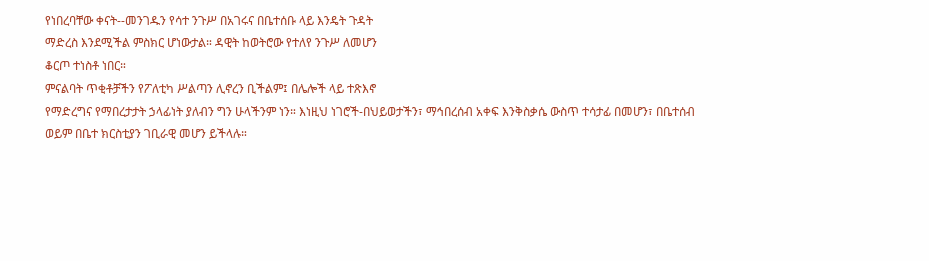የነበረባቸው ቀናት--መንገዱን የሳተ ንጉሥ በአገሩና በቤተሰቡ ላይ እንዴት ጉዳት
ማድረስ እንደሚችል ምስክር ሆነውታል። ዳዊት ከወትሮው የተለየ ንጉሥ ለመሆን
ቆርጦ ተነስቶ ነበር።
ምናልባት ጥቂቶቻችን የፖለቲካ ሥልጣን ሊኖረን ቢችልም፤ በሌሎች ላይ ተጽእኖ
የማድረግና የማበረታታት ኃላፊነት ያለብን ግን ሁላችንም ነን። እነዚህ ነገሮች-በህይወታችን፣ ማኅበረሰብ አቀፍ እንቅስቃሴ ውስጥ ተሳታፊ በመሆን፣ በቤተሰብ
ወይም በቤተ ክርስቲያን ገቢራዊ መሆን ይችላሉ።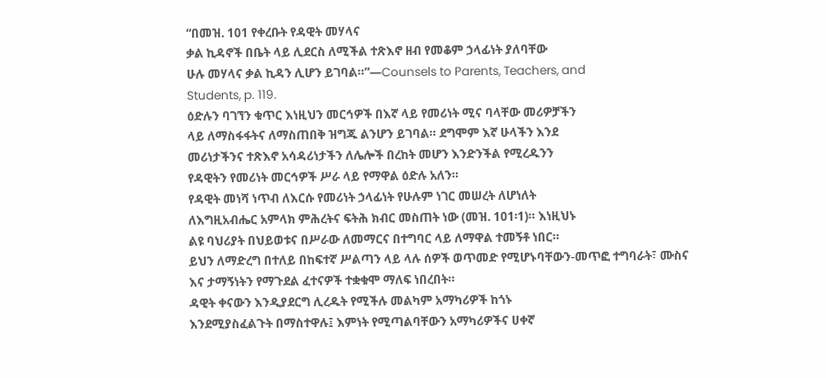“በመዝ. 101 የቀረቡት የዳዊት መሃላና
ቃል ኪዳኖች በቤት ላይ ሊደርስ ለሚችል ተጽእኖ ዘብ የመቆም ኃላፊነት ያለባቸው
ሁሉ መሃላና ቃል ኪዳን ሊሆን ይገባል።”—Counsels to Parents, Teachers, and
Students, p. 119.
ዕድሉን ባገኘን ቁጥር እነዚህን መርኅዎች በእኛ ላይ የመሪነት ሚና ባላቸው መሪዎቻችን
ላይ ለማስፋፋትና ለማስጠበቅ ዝግጁ ልንሆን ይገባል። ደግሞም እኛ ሁላችን እንደ
መሪነታችንና ተጽእኖ አሳዳሪነታችን ለሌሎች በረከት መሆን እንድንችል የሚረዱንን
የዳዊትን የመሪነት መርኅዎች ሥራ ላይ የማዋል ዕድሉ አለን።
የዳዊት መነሻ ነጥብ ለእርሱ የመሪነት ኃላፊነት የሁሉም ነገር መሠረት ለሆነለት
ለእግዚአብሔር አምላክ ምሕረትና ፍትሕ ክብር መስጠት ነው (መዝ. 101፡1)። እነዚህኑ
ልዩ ባህሪያት በህይወቱና በሥራው ለመማርና በተግባር ላይ ለማዋል ተመኝቶ ነበር።
ይህን ለማድረግ በተለይ በከፍተኛ ሥልጣን ላይ ላሉ ሰዎች ወጥመድ የሚሆኑባቸውን-መጥፎ ተግባራት፣ ሙስና እና ታማኝነትን የማጉደል ፈተናዎች ተቋቁሞ ማለፍ ነበረበት።
ዳዊት ቀናውን እንዲያደርግ ሊረዱት የሚችሉ መልካም አማካሪዎች ከጎኑ
እንደሚያስፈልጉት በማስተዋሉ፤ እምነት የሚጣልባቸውን አማካሪዎችና ሀቀኛ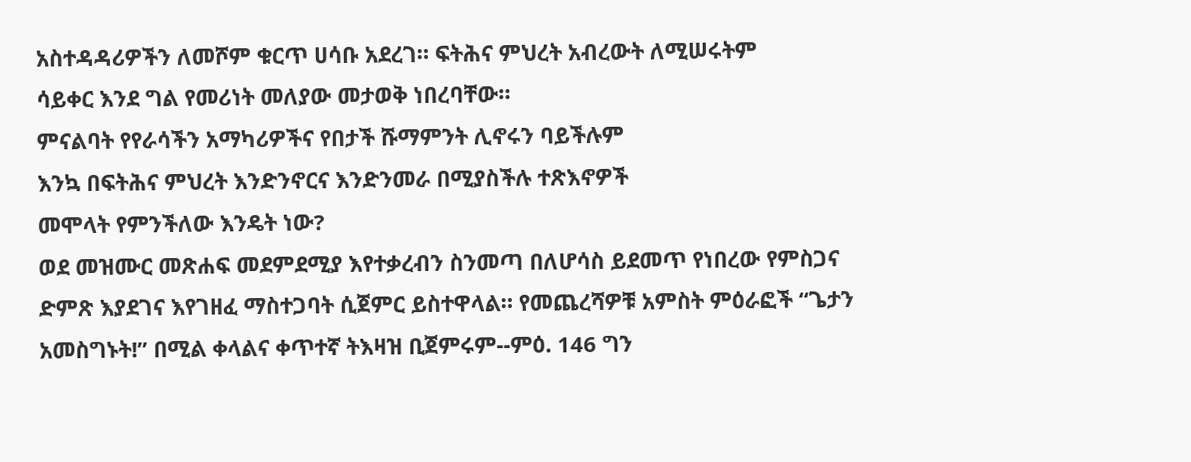አስተዳዳሪዎችን ለመሾም ቁርጥ ሀሳቡ አደረገ። ፍትሕና ምህረት አብረውት ለሚሠሩትም
ሳይቀር እንደ ግል የመሪነት መለያው መታወቅ ነበረባቸው።
ምናልባት የየራሳችን አማካሪዎችና የበታች ሹማምንት ሊኖሩን ባይችሉም
እንኳ በፍትሕና ምህረት እንድንኖርና እንድንመራ በሚያስችሉ ተጽእኖዎች
መሞላት የምንችለው እንዴት ነው?
ወደ መዝሙር መጽሐፍ መደምደሚያ እየተቃረብን ስንመጣ በለሆሳስ ይደመጥ የነበረው የምስጋና ድምጽ እያደገና እየገዘፈ ማስተጋባት ሲጀምር ይስተዋላል። የመጨረሻዎቹ አምስት ምዕራፎች “ጌታን አመስግኑት!” በሚል ቀላልና ቀጥተኛ ትእዛዝ ቢጀምሩም--ምዕ. 146 ግን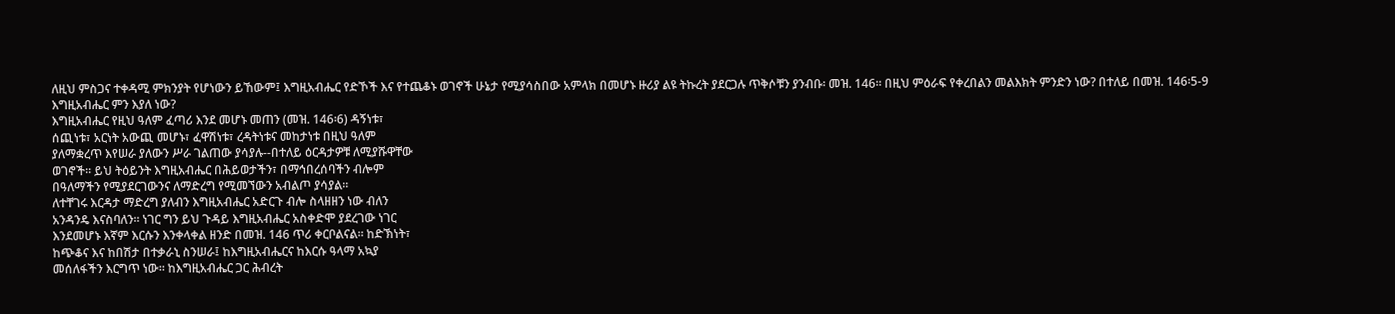ለዚህ ምስጋና ተቀዳሚ ምክንያት የሆነውን ይኸውም፤ እግዚአብሔር የድኾች እና የተጨቆኑ ወገኖች ሁኔታ የሚያሳስበው አምላክ በመሆኑ ዙሪያ ልዩ ትኩረት ያደርጋሉ ጥቅሶቹን ያንብቡ፡ መዝ. 146። በዚህ ምዕራፍ የቀረበልን መልእክት ምንድን ነው? በተለይ በመዝ. 146፡5-9 እግዚአብሔር ምን እያለ ነው?
እግዚአብሔር የዚህ ዓለም ፈጣሪ እንደ መሆኑ መጠን (መዝ. 146፡6) ዳኝነቱ፣
ሰጪነቱ፣ አርነት አውጪ መሆኑ፣ ፈዋሽነቱ፣ ረዳትነቱና መከታነቱ በዚህ ዓለም
ያለማቋረጥ እየሠራ ያለውን ሥራ ገልጠው ያሳያሉ--በተለይ ዕርዳታዎቹ ለሚያሹዋቸው
ወገኖች። ይህ ትዕይንት እግዚአብሔር በሕይወታችን፣ በማኅበረሰባችን ብሎም
በዓለማችን የሚያደርገውንና ለማድረግ የሚመኘውን አብልጦ ያሳያል።
ለተቸገሩ እርዳታ ማድረግ ያለብን እግዚአብሔር አድርጉ ብሎ ስላዘዘን ነው ብለን
አንዳንዴ እናስባለን። ነገር ግን ይህ ጉዳይ እግዚአብሔር አስቀድሞ ያደረገው ነገር
እንደመሆኑ እኛም እርሱን እንቀላቀል ዘንድ በመዝ. 146 ጥሪ ቀርቦልናል። ከድኽነት፣
ከጭቆና እና ከበሽታ በተቃራኒ ስንሠራ፤ ከእግዚአብሔርና ከእርሱ ዓላማ አኳያ
መሰለፋችን እርግጥ ነው። ከእግዚአብሔር ጋር ሕብረት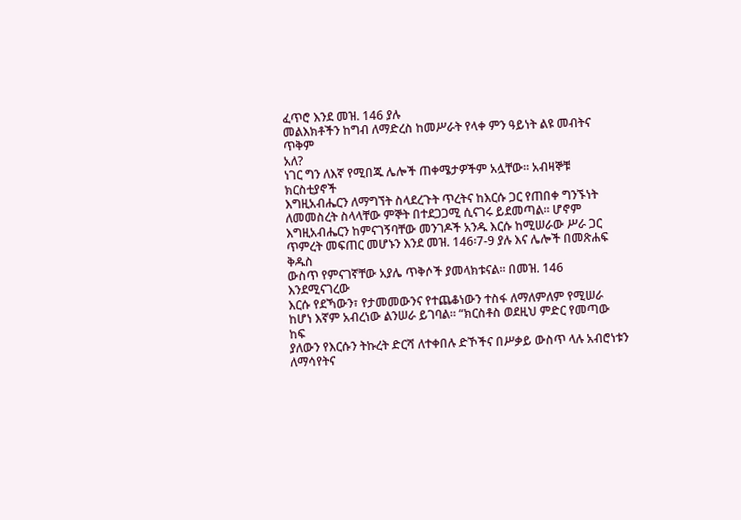ፈጥሮ እንደ መዝ. 146 ያሉ
መልእክቶችን ከግብ ለማድረስ ከመሥራት የላቀ ምን ዓይነት ልዩ መብትና ጥቅም
አለ?
ነገር ግን ለእኛ የሚበጁ ሌሎች ጠቀሜታዎችም አሏቸው። አብዛኞቹ ክርስቲያኖች
እግዚአብሔርን ለማግኘት ስላደረጉት ጥረትና ከእርሱ ጋር የጠበቀ ግንኙነት
ለመመስረት ስላላቸው ምኞት በተደጋጋሚ ሲናገሩ ይደመጣል። ሆኖም
እግዚአብሔርን ከምናገኝባቸው መንገዶች አንዱ እርሱ ከሚሠራው ሥራ ጋር
ጥምረት መፍጠር መሆኑን እንደ መዝ. 146፡7-9 ያሉ እና ሌሎች በመጽሐፍ ቅዱስ
ውስጥ የምናገኛቸው አያሌ ጥቅሶች ያመላክቱናል። በመዝ. 146 እንደሚናገረው
እርሱ የደኻውን፣ የታመመውንና የተጨቆነውን ተስፋ ለማለምለም የሚሠራ
ከሆነ እኛም አብረነው ልንሠራ ይገባል። “ክርስቶስ ወደዚህ ምድር የመጣው ከፍ
ያለውን የእርሱን ትኩረት ድርሻ ለተቀበሉ ድኾችና በሥቃይ ውስጥ ላሉ አብሮነቱን
ለማሳየትና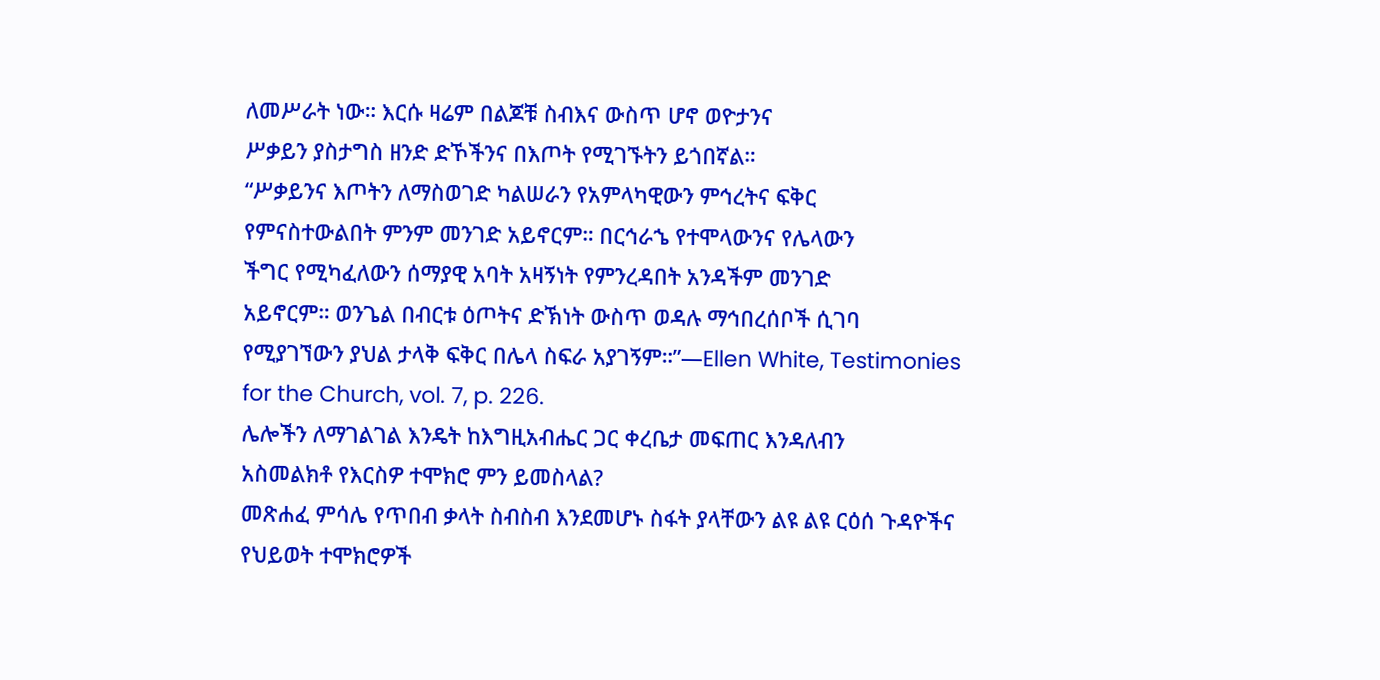ለመሥራት ነው። እርሱ ዛሬም በልጆቹ ስብእና ውስጥ ሆኖ ወዮታንና
ሥቃይን ያስታግስ ዘንድ ድኾችንና በእጦት የሚገኙትን ይጎበኛል።
“ሥቃይንና እጦትን ለማስወገድ ካልሠራን የአምላካዊውን ምኅረትና ፍቅር
የምናስተውልበት ምንም መንገድ አይኖርም። በርኅራኄ የተሞላውንና የሌላውን
ችግር የሚካፈለውን ሰማያዊ አባት አዛኝነት የምንረዳበት አንዳችም መንገድ
አይኖርም። ወንጌል በብርቱ ዕጦትና ድኽነት ውስጥ ወዳሉ ማኅበረሰቦች ሲገባ
የሚያገኘውን ያህል ታላቅ ፍቅር በሌላ ስፍራ አያገኝም።”—Ellen White, Testimonies for the Church, vol. 7, p. 226.
ሌሎችን ለማገልገል እንዴት ከእግዚአብሔር ጋር ቀረቤታ መፍጠር እንዳለብን
አስመልክቶ የእርስዎ ተሞክሮ ምን ይመስላል?
መጽሐፈ ምሳሌ የጥበብ ቃላት ስብስብ እንደመሆኑ ስፋት ያላቸውን ልዩ ልዩ ርዕሰ ጉዳዮችና የህይወት ተሞክሮዎች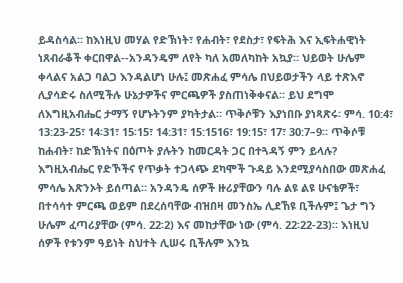ይዳስሳል። ከእነዚህ መሃል የድኽነት፣ የሐብት፣ የደስታ፣ የፍትሕ እና ኢፍትሐዊነት ነጸብራቆች ቀርበዋል--አንዳንዴም ለየት ካለ አመለካከት አኳያ። ህይወት ሁሌም ቀላልና አልጋ ባልጋ እንዳልሆነ ሁሉ፤ መጽሐፈ ምሳሌ በህይወታችን ላይ ተጽእኖ ሊያሳድሩ ስለሚችሉ ሁኔታዎችና ምርጫዎች ያስጠነቅቀናል። ይህ ደግሞ ለእግዚአብሔር ታማኝ የሆኑትንም ያካትታል። ጥቅሶቹን እያነበቡ ያነጻጽሩ፡ ምሳ. 10:4፣ 13:23-25፣ 14፡31፣ 15፡15፣ 14:31፣ 15:1516፣ 19:15፣ 17፣ 30:7–9። ጥቅሶቹ ከሐብት፣ ከድኽነትና በዕጦት ያሉትን ከመርዳት ጋር በተጓዳኝ ምን ይላሉ?
እግዚአብሔር የድኾችና የጥቃት ተጋላጭ ደካሞች ጉዳይ እንደሚያሳስበው መጽሐፈ
ምሳሌ አጽንኦት ይሰጣል። አንዳንዴ ሰዎች ዙሪያቸውን ባሉ ልዩ ልዩ ሁናቴዎች፣
በተሳሳተ ምርጫ ወይም በደረሰባቸው ብዝበዛ መንስኤ ሊደኸዩ ቢችሉም፤ ጌታ ግን
ሁሌም ፈጣሪያቸው (ምሳ. 22፡2) እና መከታቸው ነው (ምሳ. 22፡22-23)። እነዚህ
ሰዎች የቱንም ዓይነት ስህተት ሊሠሩ ቢችሉም እንኳ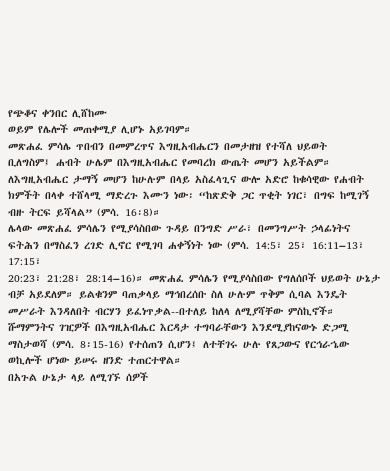የጭቆና ቀንበር ሊሸከሙ
ወይም የሌሎች መጠቀሚያ ሊሆኑ አይገባም።
መጽሐፈ ምሳሌ ጥበብን በመምረጥና እግዚአብሔርን በመታዘዝ የተሻለ ህይወት
ቢለግስም፤ ሐብት ሁሌም በእግዚአብሔር የመባረክ ውጤት መሆን አይችልም።
ለእግዚአብሔር ታማኝ መሆን ከሁሉም በላይ አስፈላጊና ውሎ አድሮ ከቁሳዊው የሐብት
ክምችት በላቀ ተሸላሚ ማድረጉ እሙን ነው፡ “ከጽድቅ ጋር ጥቂት ነገር፣ በግፍ ከሚገኝ
ብዙ ትርፍ ይሻላል” (ምሳ. 16፡8)።
ሌላው መጽሐፈ ምሳሌን የሚያሳስበው ጉዳይ በንግድ ሥራ፣ በመንግሥት ኃላፊነትና
ፍትሕን በማስፈን ረገድ ሊኖር የሚገባ ሐቀኝነት ነው (ምሳ. 14:5፣ 25፣ 16:11–13፣ 17:15፣
20:23፣ 21:28፣ 28:14–16)። መጽሐፈ ምሳሌን የሚያሳስበው የግለሰቦች ህይወት ሁኔታ
ብቻ አይደለም። ይልቁንም ባጠቃላይ ማኅበረሰቡ ስለ ሁሉም ጥቅም ሲባል እንዴት
መሥራት እንዳለበት ብርሃን ይፈነጥቃል--በተለይ ከለላ ለሚያሻቸው ምስኪኖች።
ሹማምንትና ገዢዎች በእግዚአብሔር እርዳታ ተግባራቸውን እንደሚያከናውኑ ድጋሚ
ማስታወሻ (ምሳ. 8፡15-16) የተሰጠን ሲሆን፤ ለተቸገሩ ሁሉ የጸጋውና የርኅራኄው
ወኪሎች ሆነው ይሠሩ ዘንድ ተጠርተዋል።
በአጉል ሁኔታ ላይ ለሚገኙ ሰዎች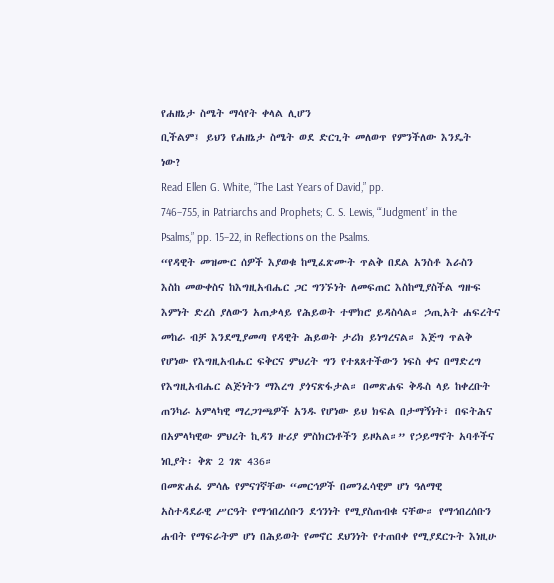የሐዘኔታ ስሜት ማሳየት ቀላል ሊሆን
ቢችልም፤ ይህን የሐዘኔታ ስሜት ወደ ድርጊት መለወጥ የምንችለው እንዴት
ነው?
Read Ellen G. White, “The Last Years of David,” pp.
746–755, in Patriarchs and Prophets; C. S. Lewis, “‘Judgment’ in the
Psalms,” pp. 15–22, in Reflections on the Psalms.
“የዳዊት መዝሙር ሰዎች እያወቁ ከሚፈጽሙት ጥልቅ በደል አንስቶ እራስን
እስከ መውቀስና ከእግዚአብሔር ጋር ግንኙነት ለመፍጠር እስከሚያስችል ግዙፍ
እምነት ድረስ ያለውን አጠቃላይ የሕይወት ተሞክሮ ይዳስሳል። ኃጢአት ሐፍረትና
መከራ ብቻ እንደሚያመጣ የዳዊት ሕይወት ታሪክ ይነግረናል። እጅግ ጥልቅ
የሆነው የእግዚአብሔር ፍቅርና ምህረት ግን የተጸጸተችውን ነፍስ ቀና በማድረግ
የእግዚአብሔር ልጅነትን ማእረግ ያጎናጽፋታል። በመጽሐፍ ቅዱስ ላይ ከቀረቡት
ጠንካራ አምላካዊ ማረጋገጫዎች አንዱ የሆነው ይህ ክፍል በታማኝነት፣ በፍትሕና
በአምላካዊው ምህረት ኪዳን ዙሪያ ምስክርነቶችን ይዞአል።” የኃይማኖት አባቶችና
ነቢያት፡ ቅጽ 2 ገጽ 436።
በመጽሐፈ ምሳሌ የምናገኛቸው “መርኅዎች በመንፈሳዊም ሆነ ዓለማዊ
አስተዳደራዊ ሥርዓት የማኅበረሰቡን ደኅንነት የሚያስጠብቁ ናቸው። የማኅበረሰቡን
ሐብት የማፍራትም ሆነ በሕይወት የመኖር ደህንነት የተጠበቀ የሚያደርጉት እነዚሁ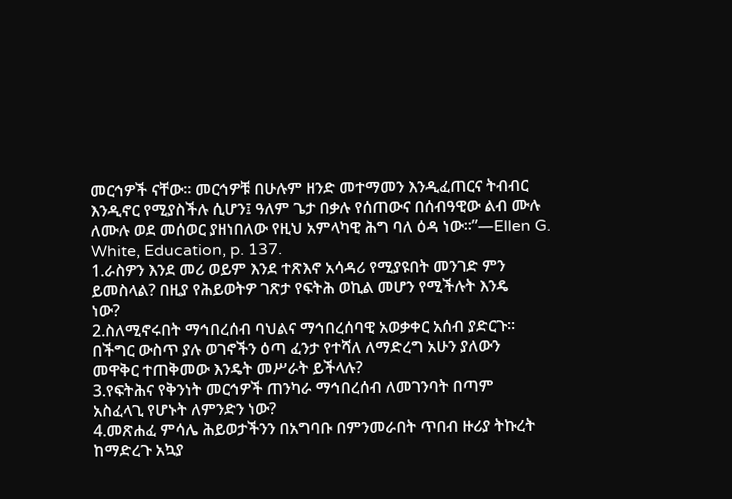መርኅዎች ናቸው። መርኅዎቹ በሁሉም ዘንድ መተማመን እንዲፈጠርና ትብብር
እንዲኖር የሚያስችሉ ሲሆን፤ ዓለም ጌታ በቃሉ የሰጠውና በሰብዓዊው ልብ ሙሉ
ለሙሉ ወደ መሰወር ያዘነበለው የዚህ አምላካዊ ሕግ ባለ ዕዳ ነው።”—Ellen G.
White, Education, p. 137.
1.ራስዎን እንደ መሪ ወይም እንደ ተጽእኖ አሳዳሪ የሚያዩበት መንገድ ምን
ይመስላል? በዚያ የሕይወትዎ ገጽታ የፍትሕ ወኪል መሆን የሚችሉት እንዴ
ነው?
2.ስለሚኖሩበት ማኅበረሰብ ባህልና ማኅበረሰባዊ አወቃቀር አሰብ ያድርጉ።
በችግር ውስጥ ያሉ ወገኖችን ዕጣ ፈንታ የተሻለ ለማድረግ አሁን ያለውን
መዋቅር ተጠቅመው እንዴት መሥራት ይችላሉ?
3.የፍትሕና የቅንነት መርኅዎች ጠንካራ ማኅበረሰብ ለመገንባት በጣም
አስፈላጊ የሆኑት ለምንድን ነው?
4.መጽሐፈ ምሳሌ ሕይወታችንን በአግባቡ በምንመራበት ጥበብ ዙሪያ ትኩረት
ከማድረጉ አኳያ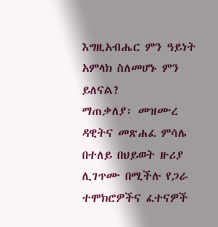እግዚአብሔር ምን ዓይነት አምላክ ስለመሆኑ ምን ይለናል?
ማጠቃለያ፡ መዝሙረ ዳዊትና መጽሐፈ ምሳሌ በተለይ በህይወት ዙሪያ
ሊገጥሙ በሚችሉ የጋራ ተሞክሮዎችና ፈተናዎች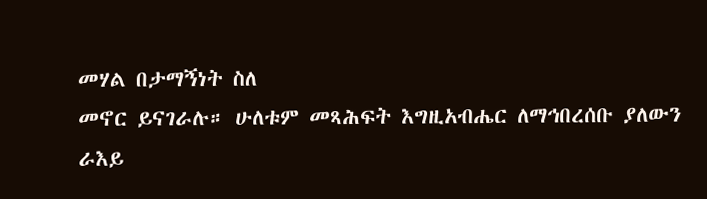መሃል በታማኝነት ስለ
መኖር ይናገራሉ። ሁለቱም መጻሕፍት እግዚአብሔር ለማኅበረሰቡ ያለውን
ራእይ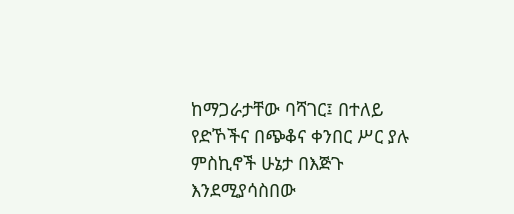ከማጋራታቸው ባሻገር፤ በተለይ የድኾችና በጭቆና ቀንበር ሥር ያሉ
ምስኪኖች ሁኔታ በእጅጉ እንደሚያሳስበው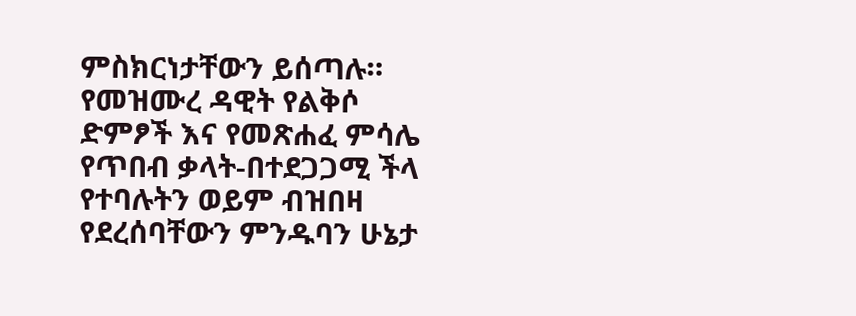ምስክርነታቸውን ይሰጣሉ።
የመዝሙረ ዳዊት የልቅሶ ድምፆች እና የመጽሐፈ ምሳሌ የጥበብ ቃላት-በተደጋጋሚ ችላ የተባሉትን ወይም ብዝበዛ የደረሰባቸውን ምንዱባን ሁኔታ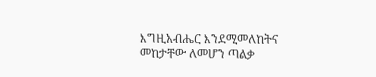እግዚአብሔር እንደሚመለከትና መከታቸው ለመሆን ጣልቃ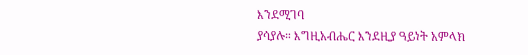እንደሚገባ
ያሳያሉ። እግዚአብሔር እንደዚያ ዓይነት አምላክ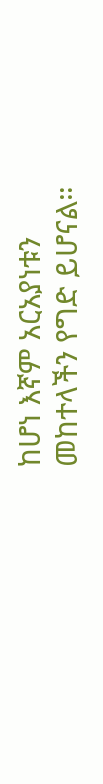ከሆነ እኛም አርአያነቱን
መከተላችን የግድ ይሆናል።